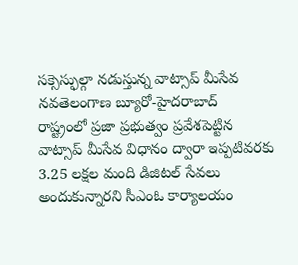సక్సెస్ఫుల్గా నడుస్తున్న వాట్సాప్ మీసేవ
నవతెలంగాణ బ్యూరో-హైదరాబాద్
రాష్ట్రంలో ప్రజా ప్రభుత్వం ప్రవేశపెట్టిన వాట్సాప్ మీసేవ విధానం ద్వారా ఇప్పటివరకు 3.25 లక్షల మంది డిజిటల్ సేవలు అందుకున్నారని సీఎంఓ కార్యాలయం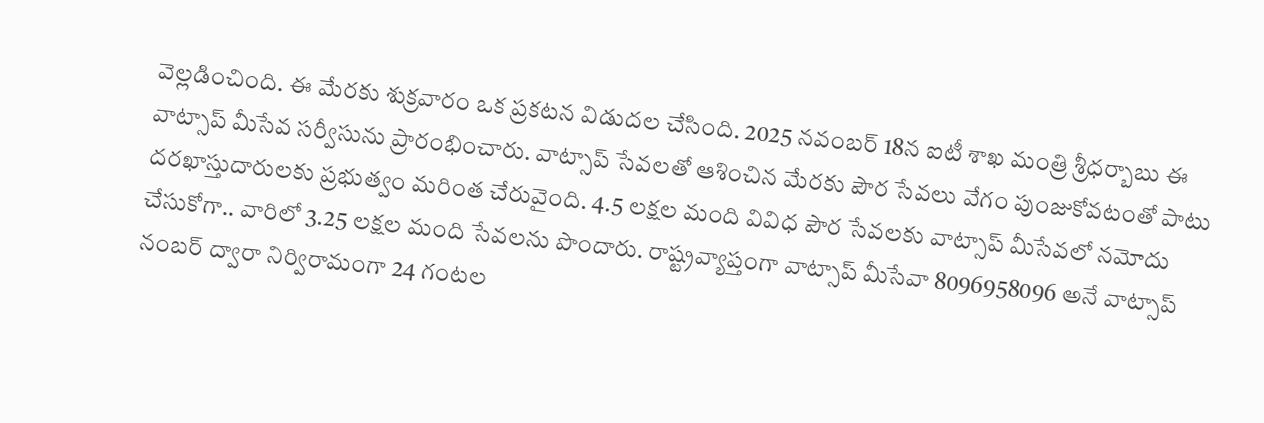వెల్లడించింది. ఈ మేరకు శుక్రవారం ఒక ప్రకటన విడుదల చేసింది. 2025 నవంబర్ 18న ఐటీ శాఖ మంత్రి శ్రీధర్బాబు ఈ వాట్సాప్ మీసేవ సర్వీసును ప్రారంభించారు. వాట్సాప్ సేవలతో ఆశించిన మేరకు పౌర సేవలు వేగం పుంజుకోవటంతో పాటు దరఖాస్తుదారులకు ప్రభుత్వం మరింత చేరువైంది. 4.5 లక్షల మంది వివిధ పౌర సేవలకు వాట్సాప్ మీసేవలో నమోదు చేసుకోగా.. వారిలో 3.25 లక్షల మంది సేవలను పొందారు. రాష్ట్రవ్యాప్తంగా వాట్సాప్ మీసేవా 8096958096 అనే వాట్సాప్ నంబర్ ద్వారా నిర్విరామంగా 24 గంటల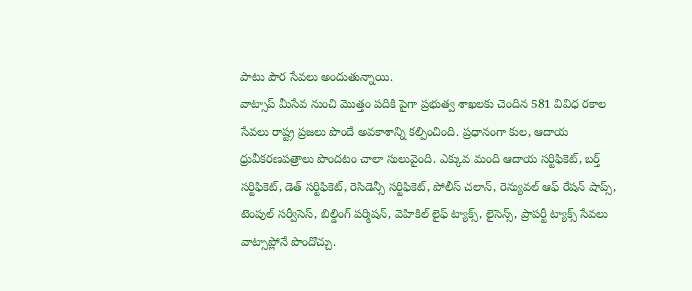పాటు పౌర సేవలు అందుతున్నాయి.
వాట్సాప్ మీసేవ నుంచి మొత్తం పదికి పైగా ప్రభుత్వ శాఖలకు చెందిన 581 వివిధ రకాల సేవలు రాష్ట్ర ప్రజలు పొందే అవకాశాన్ని కల్పించింది. ప్రధానంగా కుల, ఆదాయ ధ్రువీకరణపత్రాలు పొందటం చాలా సులువైంది. ఎక్కువ మంది ఆదాయ సర్టిఫికెట్, బర్త్ సర్టిఫికెట్, డెత్ సర్టిఫికెట్, రెసిడెన్సీ సర్టిఫికెట్, పోలీస్ చలాన్, రెన్యువల్ ఆఫ్ రేషన్ షాప్స్, టెంపుల్ సర్వీసెస్, బిల్డింగ్ పర్మిషన్, వెహికిల్ లైఫ్ ట్యాక్స్, లైసెన్స్, ప్రాపర్టీ ట్యాక్స్ సేవలు వాట్సాప్లోనే పొందొచ్చు.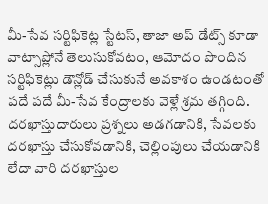మీ-సేవ సర్టిఫికెట్ల స్టేటస్, తాజా అప్ డేట్స్ కూడా వాట్సాప్లోనే తెలుసుకోవటం, ఆమోదం పొందిన సర్టిఫికెట్లు డౌన్లోడ్ చేసుకునే అవకాశం ఉండటంతో పదే పదే మీ-సేవ కేంద్రాలకు వెళ్లే శ్రమ తగ్గింది. దరఖాస్తుదారులు ప్రశ్నలు అడగడానికి, సేవలకు దరఖాస్తు చేసుకోవడానికి, చెల్లింపులు చేయడానికి లేదా వారి దరఖాస్తుల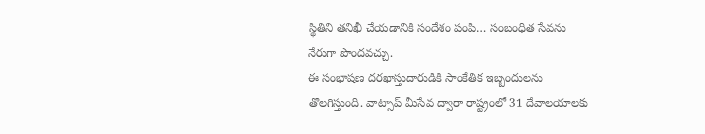స్థితిని తనిఖీ చేయడానికి సందేశం పంపి… సంబంధిత సేవను నేరుగా పొందవచ్చు.
ఈ సంభాషణ దరఖాస్తుదారుడికి సాంకేతిక ఇబ్బందులను తొలగిస్తుంది. వాట్సాప్ మీసేవ ద్వారా రాష్ట్రంలో 31 దేవాలయాలకు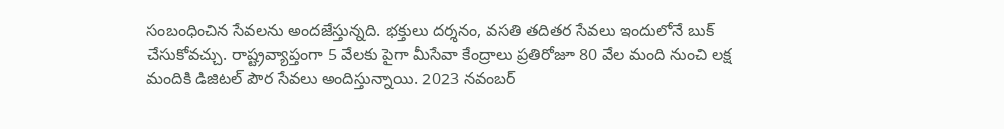సంబంధించిన సేవలను అందజేస్తున్నది. భక్తులు దర్శనం, వసతి తదితర సేవలు ఇందులోనే బుక్ చేసుకోవచ్చు. రాష్ట్రవ్యాప్తంగా 5 వేలకు పైగా మీసేవా కేంద్రాలు ప్రతిరోజూ 80 వేల మంది నుంచి లక్ష మందికి డిజిటల్ పౌర సేవలు అందిస్తున్నాయి. 2023 నవంబర్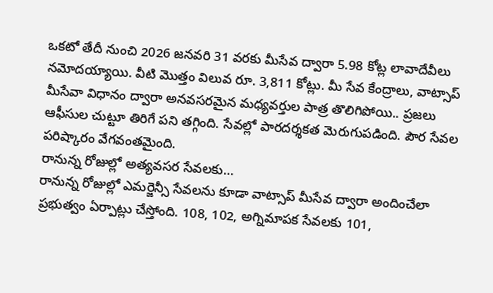ఒకటో తేదీ నుంచి 2026 జనవరి 31 వరకు మీసేవ ద్వారా 5.98 కోట్ల లావాదేవీలు నమోదయ్యాయి. వీటి మొత్తం విలువ రూ. 3,811 కోట్లు. మీ సేవ కేంద్రాలు, వాట్సాప్ మీసేవా విధానం ద్వారా అనవసరమైన మధ్యవర్తుల పాత్ర తొలిగిపోయి.. ప్రజలు ఆఫీసుల చుట్టూ తిరిగే పని తగ్గింది. సేవల్లో పారదర్శకత మెరుగుపడింది. పౌర సేవల పరిష్కారం వేగవంతమైంది.
రానున్న రోజుల్లో అత్యవసర సేవలకు…
రానున్న రోజుల్లో ఎమర్జెన్సీ సేవలను కూడా వాట్సాప్ మీసేవ ద్వారా అందించేలా ప్రభుత్వం ఏర్పాట్లు చేస్తోంది. 108, 102, అగ్నిమాపక సేవలకు 101,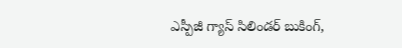ఎస్పీజీ గ్యాస్ సిలిండర్ బుకింగ్,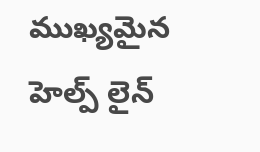ముఖ్యమైన హెల్ప్ లైన్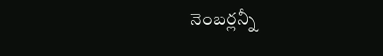నెంబర్లన్నీ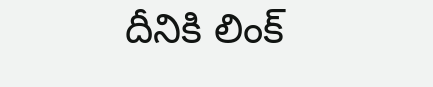దీనికి లింక్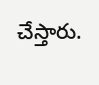చేస్తారు.